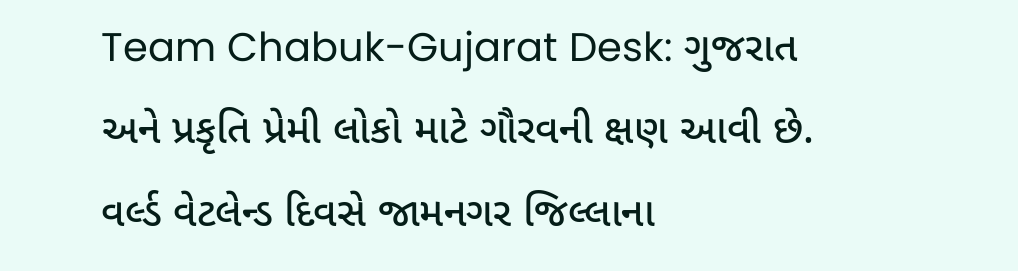Team Chabuk-Gujarat Desk: ગુજરાત અને પ્રકૃતિ પ્રેમી લોકો માટે ગૌરવની ક્ષણ આવી છે. વર્લ્ડ વેટલેન્ડ દિવસે જામનગર જિલ્લાના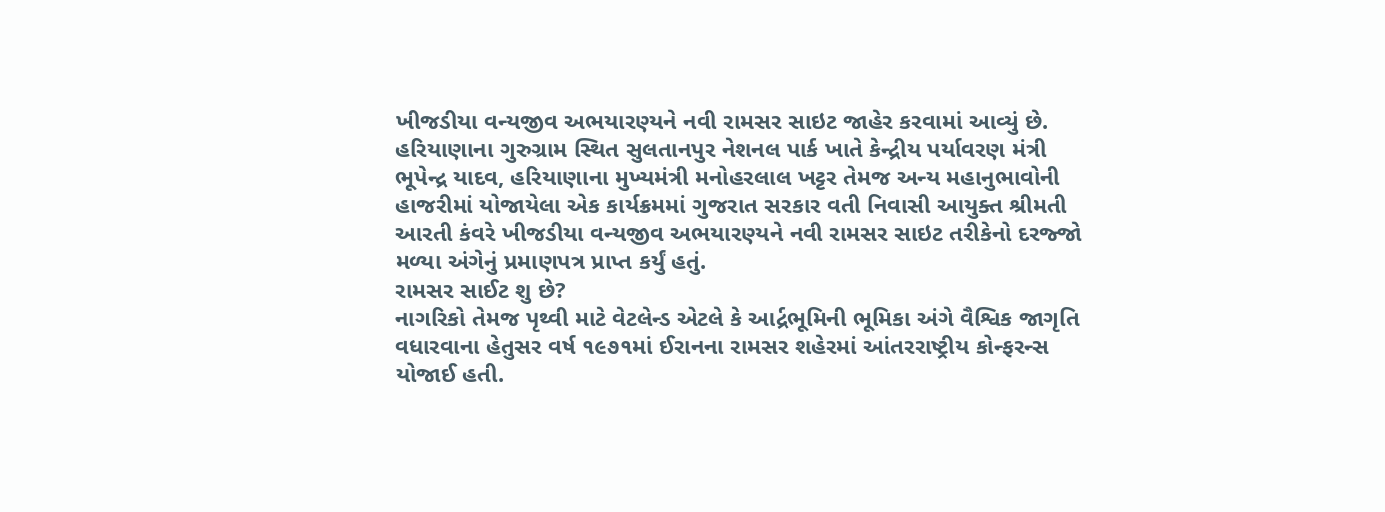ખીજડીયા વન્યજીવ અભયારણ્યને નવી રામસર સાઇટ જાહેર કરવામાં આવ્યું છે. હરિયાણાના ગુરુગ્રામ સ્થિત સુલતાનપુર નેશનલ પાર્ક ખાતે કેન્દ્રીય પર્યાવરણ મંત્રી ભૂપેન્દ્ર યાદવ, હરિયાણાના મુખ્યમંત્રી મનોહરલાલ ખટ્ટર તેમજ અન્ય મહાનુભાવોની હાજરીમાં યોજાયેલા એક કાર્યક્રમમાં ગુજરાત સરકાર વતી નિવાસી આયુક્ત શ્રીમતી આરતી કંવરે ખીજડીયા વન્યજીવ અભયારણ્યને નવી રામસર સાઇટ તરીકેનો દરજ્જો મળ્યા અંગેનું પ્રમાણપત્ર પ્રાપ્ત કર્યું હતું.
રામસર સાઈટ શુ છે?
નાગરિકો તેમજ પૃથ્વી માટે વેટલેન્ડ એટલે કે આર્દ્રભૂમિની ભૂમિકા અંગે વૈશ્વિક જાગૃતિ વધારવાના હેતુસર વર્ષ ૧૯૭૧માં ઈરાનના રામસર શહેરમાં આંતરરાષ્ટ્રીય કોન્ફરન્સ યોજાઈ હતી.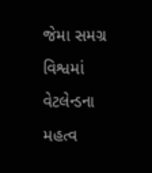જેમા સમગ્ર વિશ્વમાં વેટલેન્ડના મહત્વ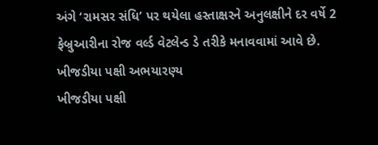અંગે ‘રામસર સંધિ’ પર થયેલા હસ્તાક્ષરને અનુલક્ષીને દર વર્ષે 2 ફેબ્રુઆરીના રોજ વર્લ્ડ વેટલેન્ડ ડે તરીકે મનાવવામાં આવે છે.
ખીજડીયા પક્ષી અભયારણ્ય
ખીજડીયા પક્ષી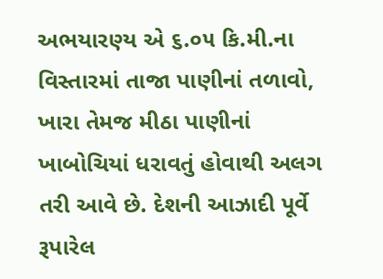અભયારણ્ય એ ૬.૦૫ કિ.મી.ના વિસ્તારમાં તાજા પાણીનાં તળાવો, ખારા તેમજ મીઠા પાણીનાં ખાબોચિયાં ધરાવતું હોવાથી અલગ તરી આવે છે. દેશની આઝાદી પૂર્વે રૂપારેલ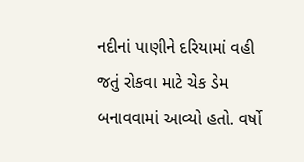નદીનાં પાણીને દરિયામાં વહી જતું રોકવા માટે ચેક ડેમ બનાવવામાં આવ્યો હતો. વર્ષો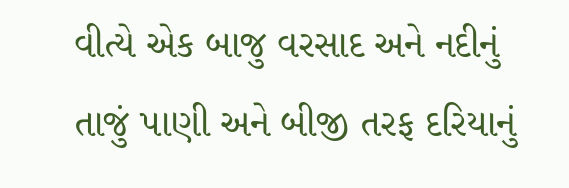વીત્યે એક બાજુ વરસાદ અને નદીનું તાજું પાણી અને બીજી તરફ દરિયાનું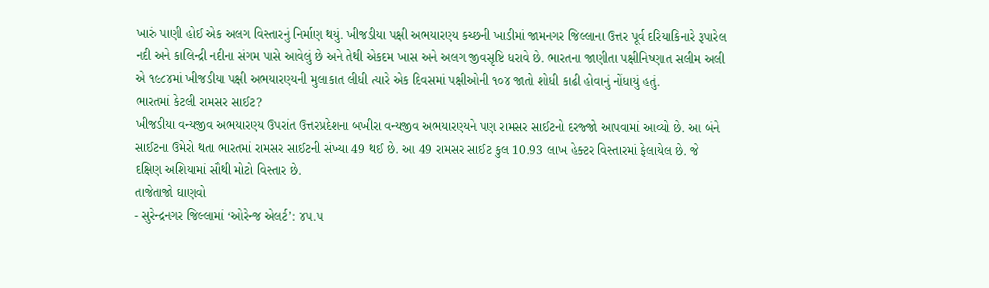ખારું પાણી હોઈ એક અલગ વિસ્તારનું નિર્માણ થયું. ખીજડીયા પક્ષી અભયારણ્ય કચ્છની ખાડીમાં જામનગર જિલ્લાના ઉત્તર પૂર્વ દરિયાકિનારે રૂપારેલ નદી અને કાલિન્દ્રી નદીના સંગમ પાસે આવેલું છે અને તેથી એકદમ ખાસ અને અલગ જીવસૃષ્ટિ ધરાવે છે. ભારતના જાણીતા પક્ષીનિષ્ણાત સલીમ અલી એ ૧૯૮૪માં ખીજડીયા પક્ષી અભયારણ્યની મુલાકાત લીધી ત્યારે એક દિવસમાં પક્ષીઓની ૧૦૪ જાતો શોધી કાઢી હોવાનું નોંધાયું હતું.
ભારતમાં કેટલી રામસર સાઈટ?
ખીજડીયા વન્યજીવ અભયારણ્ય ઉપરાંત ઉત્તરપ્રદેશના બખીરા વન્યજીવ અભયારણ્યને પણ રામસર સાઈટનો દરજ્જો આપવામાં આવ્યો છે. આ બંને સાઈટના ઉમેરો થતા ભારતમાં રામસર સાઈટની સંખ્યા 49 થઈ છે. આ 49 રામસર સાઈટ કુલ 10.93 લાખ હેક્ટર વિસ્તારમાં ફેલાયેલ છે. જે દક્ષિણ અશિયામાં સૌથી મોટો વિસ્તાર છે.
તાજેતાજો ઘાણવો
- સુરેન્દ્રનગર જિલ્લામાં ‘ઓરેન્જ એલર્ટ’: ૪૫.૫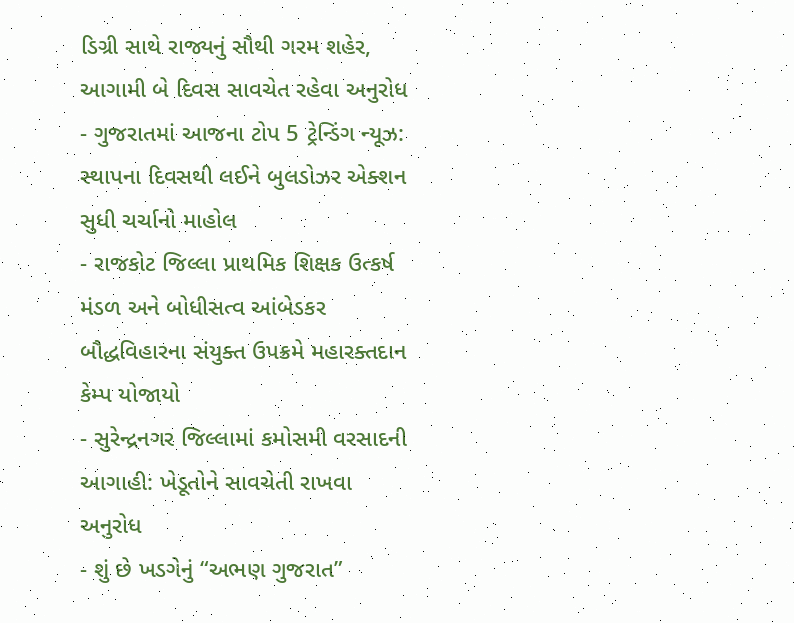ડિગ્રી સાથે રાજ્યનું સૌથી ગરમ શહેર, આગામી બે દિવસ સાવચેત રહેવા અનુરોધ
- ગુજરાતમાં આજના ટોપ 5 ટ્રેન્ડિંગ ન્યૂઝ: સ્થાપના દિવસથી લઈને બુલડોઝર એક્શન સુધી ચર્ચાનો માહોલ
- રાજકોટ જિલ્લા પ્રાથમિક શિક્ષક ઉત્કર્ષ મંડળ અને બોધીસત્વ આંબેડકર બૌદ્ધવિહારના સંયુક્ત ઉપક્રમે મહારક્તદાન કેમ્પ યોજાયો
- સુરેન્દ્રનગર જિલ્લામાં કમોસમી વરસાદની આગાહી: ખેડૂતોને સાવચેતી રાખવા અનુરોધ
- શું છે ખડગેનું “અભણ ગુજરાત”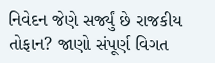નિવેદન જેણે સર્જ્યું છે રાજકીય તોફાન? જાણો સંપૂર્ણ વિગત